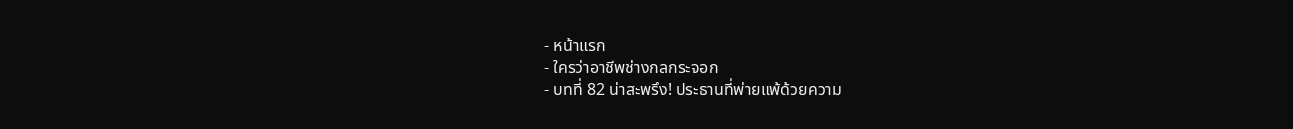- หน้าแรก
- ใครว่าอาชีพช่างกลกระจอก
- บทที่ 82 น่าสะพรึง! ประธานที่พ่ายแพ้ด้วยความ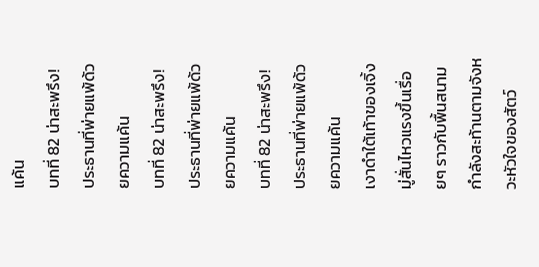แค้น
บทที่ 82 น่าสะพรึง! ประธานที่พ่ายแพ้ด้วยความแค้น
บทที่ 82 น่าสะพรึง! ประธานที่พ่ายแพ้ด้วยความแค้น
บทที่ 82 น่าสะพรึง! ประธานที่พ่ายแพ้ด้วยความแค้น
เงาดำใต้เท้าของเจิ้งมู่สั่นไหวแรงขึ้นเรื่อยๆ ราวกับพื้นสนามกำลังสะท้านตามจังหวะหัวใจของสัตว์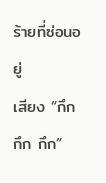ร้ายที่ซ่อนอยู่
เสียง “กึก กึก กึก”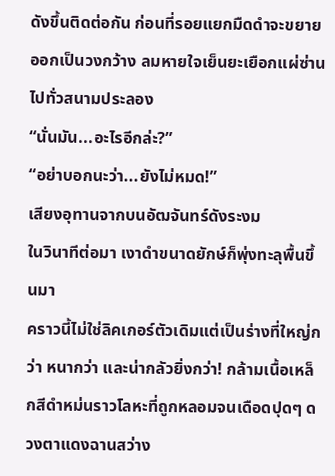ดังขึ้นติดต่อกัน ก่อนที่รอยแยกมืดดำจะขยายออกเป็นวงกว้าง ลมหายใจเย็นยะเยือกแผ่ซ่านไปทั่วสนามประลอง
“นั่นมัน...อะไรอีกล่ะ?”
“อย่าบอกนะว่า...ยังไม่หมด!”
เสียงอุทานจากบนอัฒจันทร์ดังระงม
ในวินาทีต่อมา เงาดำขนาดยักษ์ก็พุ่งทะลุพื้นขึ้นมา
คราวนี้ไม่ใช่ลิคเกอร์ตัวเดิมแต่เป็นร่างที่ใหญ่กว่า หนากว่า และน่ากลัวยิ่งกว่า! กล้ามเนื้อเหล็กสีดำหม่นราวโลหะที่ถูกหลอมจนเดือดปุดๆ ดวงตาแดงฉานสว่าง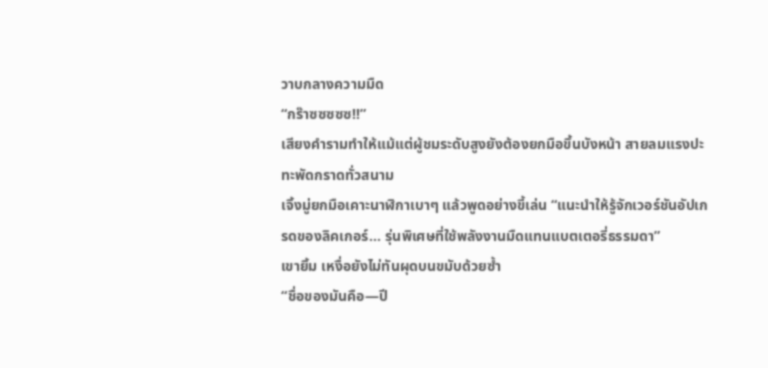วาบกลางความมืด
“กร๊าซซซซซ!!”
เสียงคำรามทำให้แม้แต่ผู้ชมระดับสูงยังต้องยกมือขึ้นบังหน้า สายลมแรงปะทะพัดกราดทั่วสนาม
เจิ้งมู่ยกมือเคาะนาฬิกาเบาๆ แล้วพูดอย่างขี้เล่น “แนะนำให้รู้จักเวอร์ชันอัปเกรดของลิคเกอร์... รุ่นพิเศษที่ใช้พลังงานมืดแทนแบตเตอรี่ธรรมดา”
เขายิ้ม เหงื่อยังไม่ทันผุดบนขมับด้วยซ้ำ
“ชื่อของมันคือ—ปี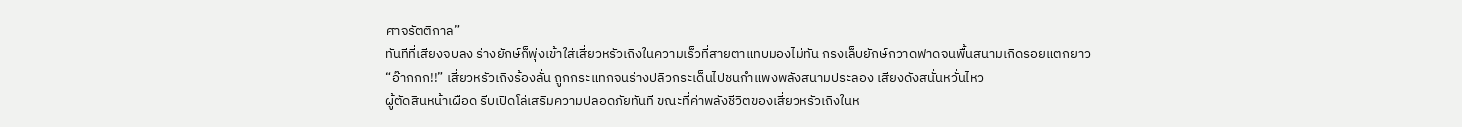ศาจรัตติกาล”
ทันทีที่เสียงจบลง ร่างยักษ์ก็พุ่งเข้าใส่เสี่ยวหรัวเถิงในความเร็วที่สายตาแทบมองไม่ทัน กรงเล็บยักษ์กวาดฟาดจนพื้นสนามเกิดรอยแตกยาว
“อ๊ากกก!!” เสี่ยวหรัวเถิงร้องลั่น ถูกกระแทกจนร่างปลิวกระเด็นไปชนกำแพงพลังสนามประลอง เสียงดังสนั่นหวั่นไหว
ผู้ตัดสินหน้าเผือด รีบเปิดโล่เสริมความปลอดภัยทันที ขณะที่ค่าพลังชีวิตของเสี่ยวหรัวเถิงในห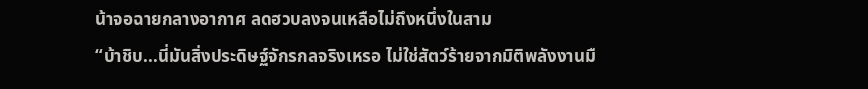น้าจอฉายกลางอากาศ ลดฮวบลงจนเหลือไม่ถึงหนึ่งในสาม
“บ้าชิบ...นี่มันสิ่งประดิษฐ์จักรกลจริงเหรอ ไม่ใช่สัตว์ร้ายจากมิติพลังงานมื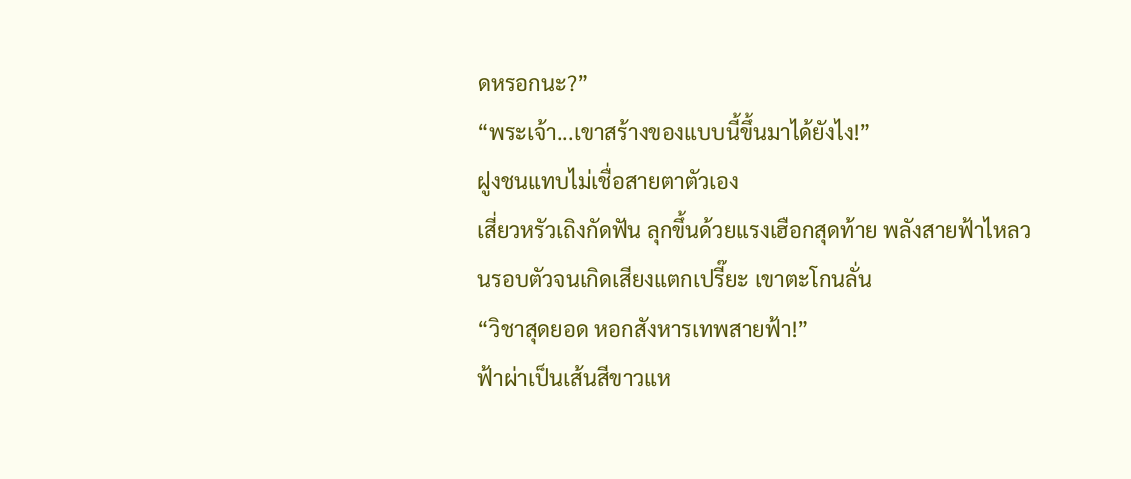ดหรอกนะ?”
“พระเจ้า...เขาสร้างของแบบนี้ขึ้นมาได้ยังไง!”
ฝูงชนแทบไม่เชื่อสายตาตัวเอง
เสี่ยวหรัวเถิงกัดฟัน ลุกขึ้นด้วยแรงเฮือกสุดท้าย พลังสายฟ้าไหลวนรอบตัวจนเกิดเสียงแตกเปรี๊ยะ เขาตะโกนลั่น
“วิชาสุดยอด หอกสังหารเทพสายฟ้า!”
ฟ้าผ่าเป็นเส้นสีขาวแห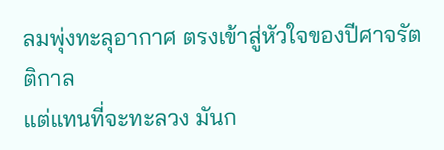ลมพุ่งทะลุอากาศ ตรงเข้าสู่หัวใจของปีศาจรัตติกาล
แต่แทนที่จะทะลวง มันก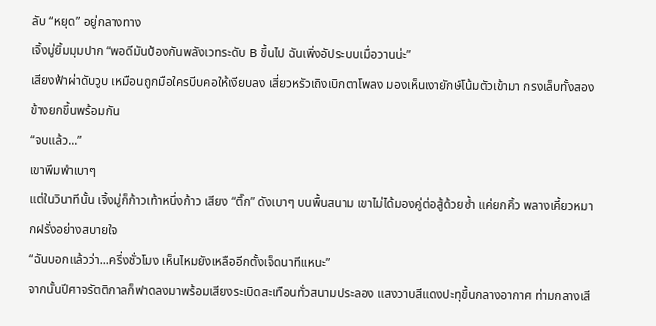ลับ “หยุด” อยู่กลางทาง
เจิ้งมู่ยิ้มมุมปาก “พอดีมันป้องกันพลังเวทระดับ B ขึ้นไป ฉันเพิ่งอัประบบเมื่อวานน่ะ”
เสียงฟ้าผ่าดับวูบ เหมือนถูกมือใครบีบคอให้เงียบลง เสี่ยวหรัวเถิงเบิกตาโพลง มองเห็นเงายักษ์โน้มตัวเข้ามา กรงเล็บทั้งสองข้างยกขึ้นพร้อมกัน
“จบแล้ว...”
เขาพึมพำเบาๆ
แต่ในวินาทีนั้น เจิ้งมู่ก็ก้าวเท้าหนึ่งก้าว เสียง “ตึ๊ก” ดังเบาๆ บนพื้นสนาม เขาไม่ได้มองคู่ต่อสู้ด้วยซ้ำ แค่ยกคิ้ว พลางเคี้ยวหมากฝรั่งอย่างสบายใจ
“ฉันบอกแล้วว่า...ครึ่งชั่วโมง เห็นไหมยังเหลืออีกตั้งเจ็ดนาทีเเหนะ”
จากนั้นปีศาจรัตติกาลก็ฟาดลงมาพร้อมเสียงระเบิดสะเทือนทั่วสนามประลอง แสงวาบสีแดงปะทุขึ้นกลางอากาศ ท่ามกลางเสี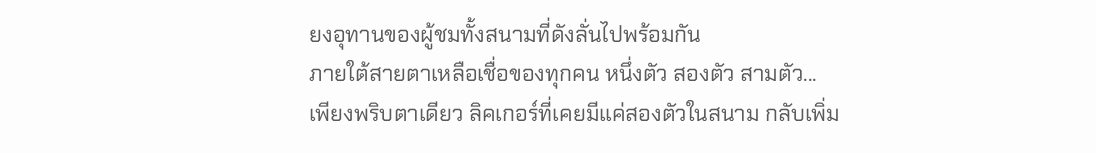ยงอุทานของผู้ชมทั้งสนามที่ดังลั่นไปพร้อมกัน
ภายใต้สายตาเหลือเชื่อของทุกคน หนึ่งตัว สองตัว สามตัว...
เพียงพริบตาเดียว ลิคเกอร์ที่เคยมีแค่สองตัวในสนาม กลับเพิ่ม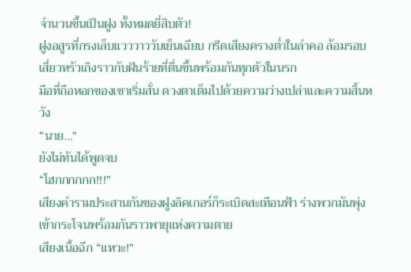จำนวนขึ้นเป็นฝูง ทั้งหมดยี่สิบตัว!
ฝูงอสูรที่กรงเล็บแวววาววับเย็นเฉียบ กรีดเสียงครางต่ำในลำคอ ล้อมรอบเสี่ยวหรัวเถิงราวกับฝันร้ายที่ตื่นขึ้นพร้อมกันทุกตัวในนรก
มือที่ถือหอกของเขาเริ่มสั่น ดวงตาเต็มไปด้วยความว่างเปล่าและความสิ้นหวัง
“นาย...”
ยังไม่ทันได้พูดจบ
“โฮกกกกกก!!!”
เสียงคำรามประสานกันของฝูงลิคเกอร์ก็ระเบิดสะเทือนฟ้า ร่างพวกมันพุ่งเข้ากระโจนพร้อมกันราวพายุแห่งความตาย
เสียงเนื้อฉีก “แหวะ!”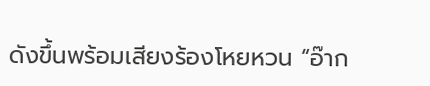ดังขึ้นพร้อมเสียงร้องโหยหวน “อ๊าก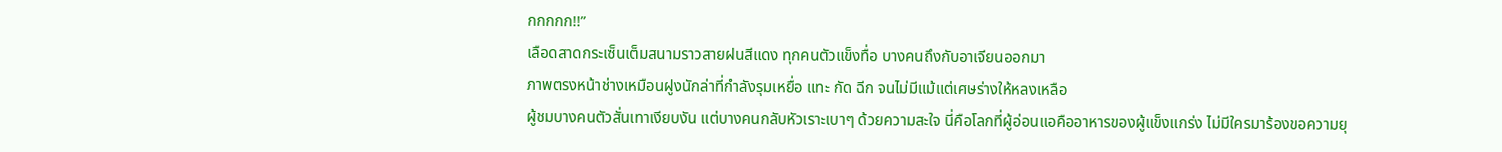กกกกก!!”
เลือดสาดกระเซ็นเต็มสนามราวสายฝนสีแดง ทุกคนตัวแข็งทื่อ บางคนถึงกับอาเจียนออกมา
ภาพตรงหน้าช่างเหมือนฝูงนักล่าที่กำลังรุมเหยื่อ แทะ กัด ฉีก จนไม่มีแม้แต่เศษร่างให้หลงเหลือ
ผู้ชมบางคนตัวสั่นเทาเงียบงัน แต่บางคนกลับหัวเราะเบาๆ ด้วยความสะใจ นี่คือโลกที่ผู้อ่อนแอคืออาหารของผู้แข็งแกร่ง ไม่มีใครมาร้องขอความยุ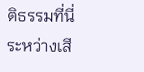ติธรรมที่นี่
ระหว่างเสี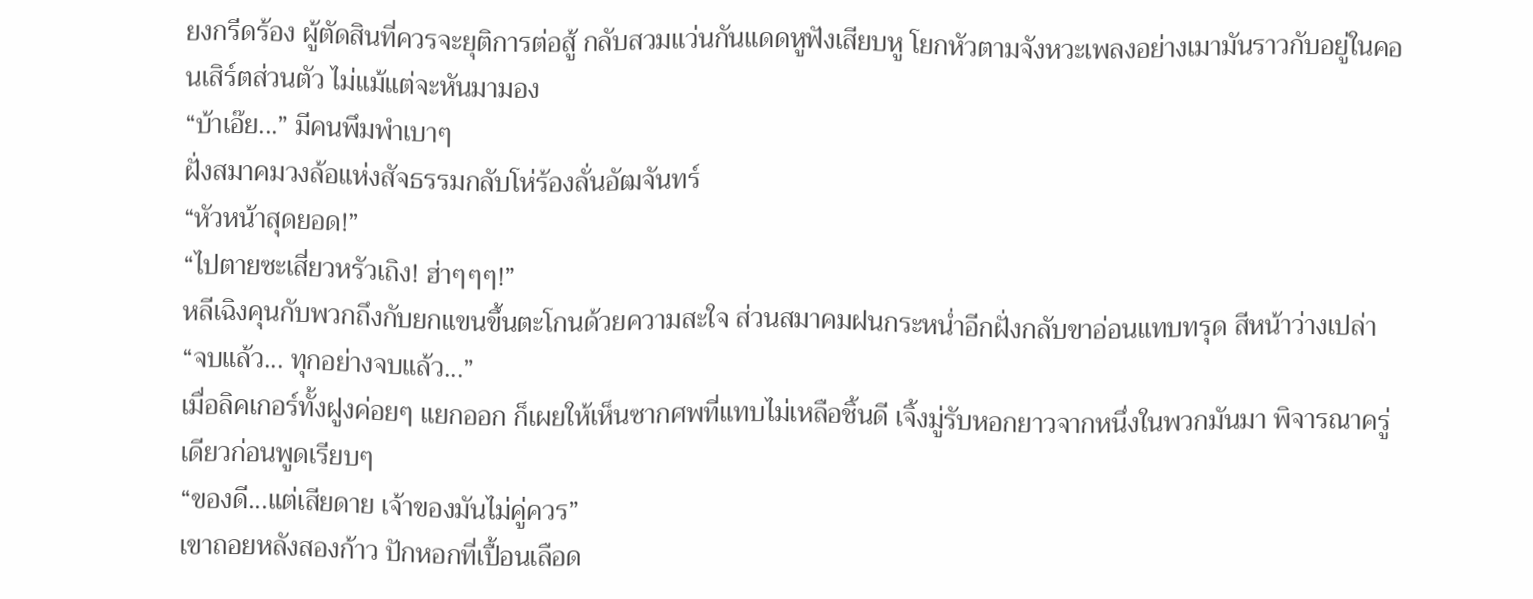ยงกรีดร้อง ผู้ตัดสินที่ควรจะยุติการต่อสู้ กลับสวมแว่นกันแดดหูฟังเสียบหู โยกหัวตามจังหวะเพลงอย่างเมามันราวกับอยู่ในคอนเสิร์ตส่วนตัว ไม่แม้แต่จะหันมามอง
“บ้าเอ๊ย...” มีคนพึมพำเบาๆ
ฝั่งสมาคมวงล้อแห่งสัจธรรมกลับโห่ร้องลั่นอัฒจันทร์
“หัวหน้าสุดยอด!”
“ไปตายซะเสี่ยวหรัวเถิง! ฮ่าๆๆๆ!”
หลีเฉิงคุนกับพวกถึงกับยกแขนขึ้นตะโกนด้วยความสะใจ ส่วนสมาคมฝนกระหน่ำอีกฝั่งกลับขาอ่อนแทบทรุด สีหน้าว่างเปล่า
“จบแล้ว... ทุกอย่างจบแล้ว...”
เมื่อลิคเกอร์ทั้งฝูงค่อยๆ แยกออก ก็เผยให้เห็นซากศพที่แทบไม่เหลือชิ้นดี เจิ้งมู่รับหอกยาวจากหนึ่งในพวกมันมา พิจารณาครู่เดียวก่อนพูดเรียบๆ
“ของดี...แต่เสียดาย เจ้าของมันไม่คู่ควร”
เขาถอยหลังสองก้าว ปักหอกที่เปื้อนเลือด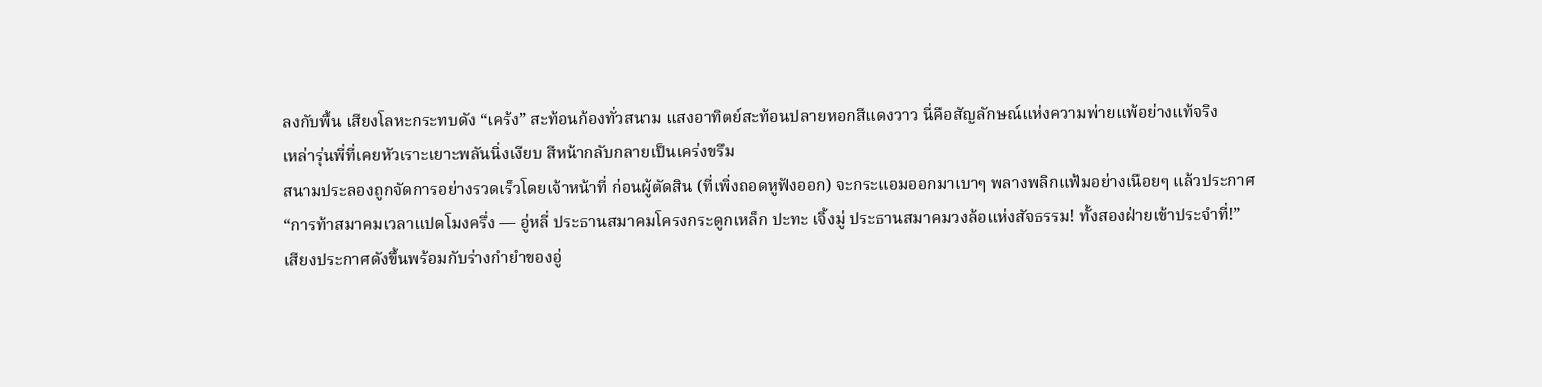ลงกับพื้น เสียงโลหะกระทบดัง “เคร้ง” สะท้อนก้องทั่วสนาม แสงอาทิตย์สะท้อนปลายหอกสีแดงวาว นี่คือสัญลักษณ์แห่งความพ่ายแพ้อย่างแท้จริง
เหล่ารุ่นพี่ที่เคยหัวเราะเยาะพลันนิ่งเงียบ สีหน้ากลับกลายเป็นเคร่งขรึม
สนามประลองถูกจัดการอย่างรวดเร็วโดยเจ้าหน้าที่ ก่อนผู้ตัดสิน (ที่เพิ่งถอดหูฟังออก) จะกระแอมออกมาเบาๆ พลางพลิกแฟ้มอย่างเนือยๆ แล้วประกาศ
“การท้าสมาคมเวลาแปดโมงครึ่ง — อู่หลี่ ประธานสมาคมโครงกระดูกเหล็ก ปะทะ เจิ้งมู่ ประธานสมาคมวงล้อแห่งสัจธรรม! ทั้งสองฝ่ายเข้าประจำที่!”
เสียงประกาศดังขึ้นพร้อมกับร่างกำยำของอู่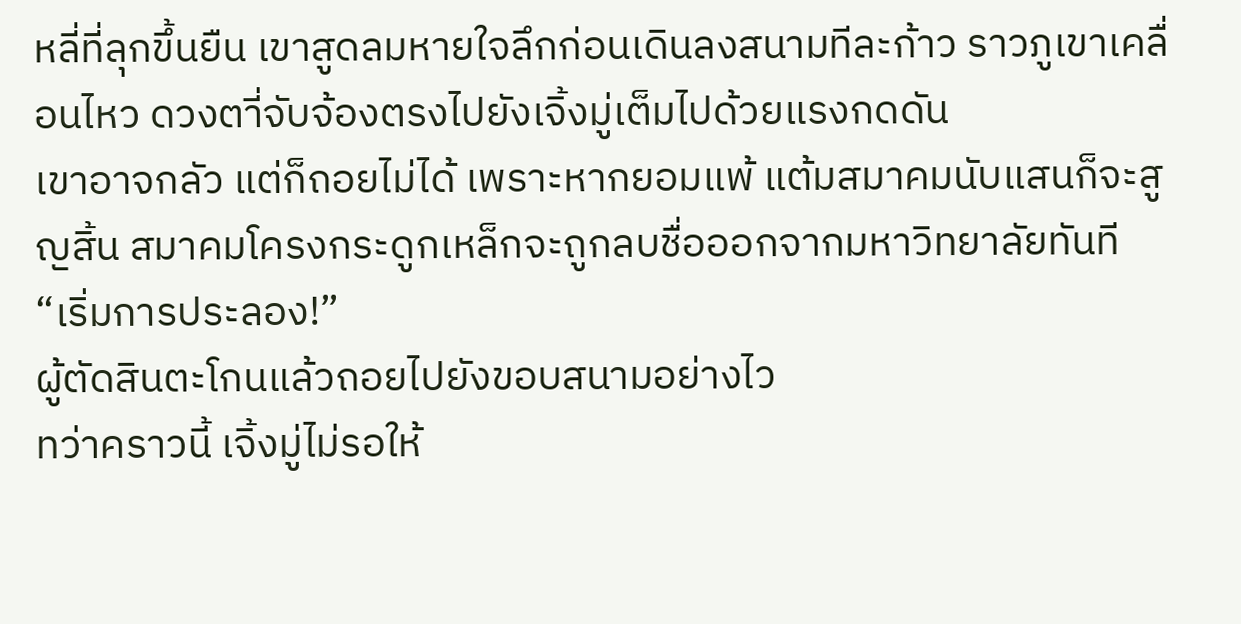หลี่ที่ลุกขึ้นยืน เขาสูดลมหายใจลึกก่อนเดินลงสนามทีละก้าว ราวภูเขาเคลื่อนไหว ดวงตาี่จับจ้องตรงไปยังเจิ้งมู่เต็มไปด้วยแรงกดดัน
เขาอาจกลัว แต่ก็ถอยไม่ได้ เพราะหากยอมแพ้ แต้มสมาคมนับแสนก็จะสูญสิ้น สมาคมโครงกระดูกเหล็กจะถูกลบชื่อออกจากมหาวิทยาลัยทันที
“เริ่มการประลอง!”
ผู้ตัดสินตะโกนแล้วถอยไปยังขอบสนามอย่างไว
ทว่าคราวนี้ เจิ้งมู่ไม่รอให้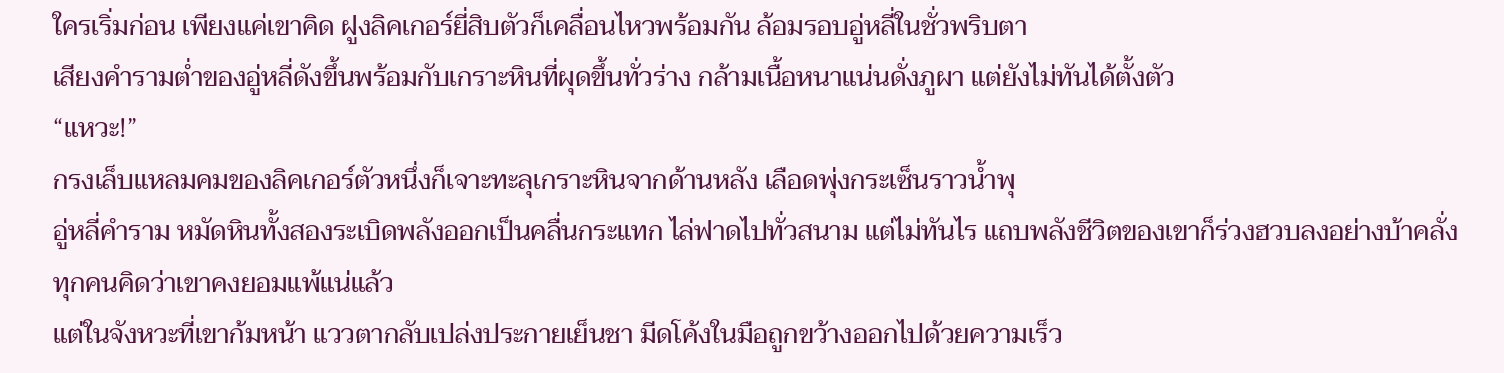ใครเริ่มก่อน เพียงแค่เขาคิด ฝูงลิคเกอร์ยี่สิบตัวก็เคลื่อนไหวพร้อมกัน ล้อมรอบอู่หลี่ในชั่วพริบตา
เสียงคำรามต่ำของอู่หลี่ดังขึ้นพร้อมกับเกราะหินที่ผุดขึ้นทั่วร่าง กล้ามเนื้อหนาแน่นดั่งภูผา แต่ยังไม่ทันได้ตั้งตัว
“แหวะ!”
กรงเล็บแหลมคมของลิคเกอร์ตัวหนึ่งก็เจาะทะลุเกราะหินจากด้านหลัง เลือดพุ่งกระเซ็นราวน้ำพุ
อู่หลี่คำราม หมัดหินทั้งสองระเบิดพลังออกเป็นคลื่นกระแทก ไล่ฟาดไปทั่วสนาม แต่ไม่ทันไร แถบพลังชีวิตของเขาก็ร่วงฮวบลงอย่างบ้าคลั่ง
ทุกคนคิดว่าเขาคงยอมแพ้แน่แล้ว
แต่ในจังหวะที่เขาก้มหน้า แววตากลับเปล่งประกายเย็นชา มีดโค้งในมือถูกขว้างออกไปด้วยความเร็ว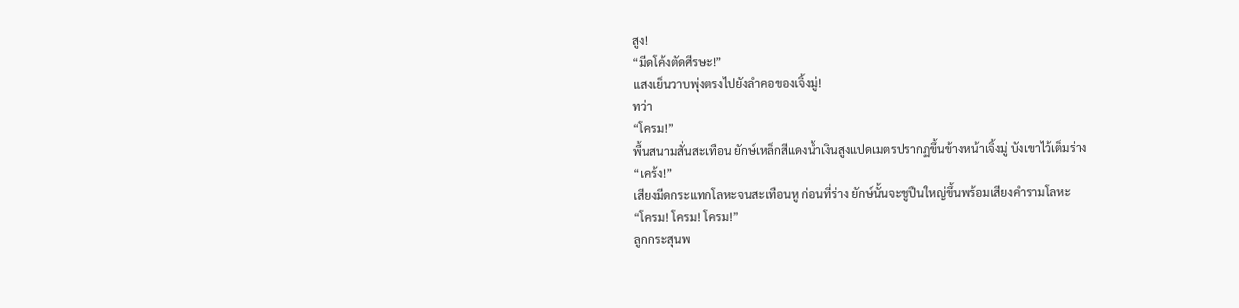สูง!
“มีดโค้งตัดศีรษะ!”
แสงเย็นวาบพุ่งตรงไปยังลำคอของเจิ้งมู่!
ทว่า
“โครม!”
พื้นสนามสั่นสะเทือน ยักษ์เหล็กสีแดงน้ำเงินสูงแปดเมตรปรากฏขึ้นข้างหน้าเจิ้งมู่ บังเขาไว้เต็มร่าง
“เคร้ง!”
เสียงมีดกระแทกโลหะจนสะเทือนหู ก่อนที่ร่าง ยักษ์นั้นจะชูปืนใหญ่ขึ้นพร้อมเสียงคำรามโลหะ
“โครม! โครม! โครม!”
ลูกกระสุนพ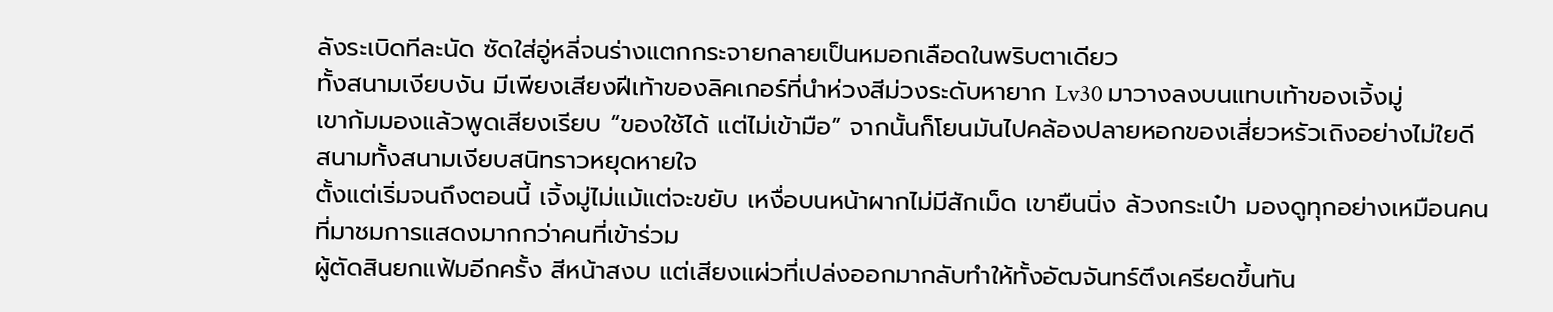ลังระเบิดทีละนัด ซัดใส่อู่หลี่จนร่างแตกกระจายกลายเป็นหมอกเลือดในพริบตาเดียว
ทั้งสนามเงียบงัน มีเพียงเสียงฝีเท้าของลิคเกอร์ที่นำห่วงสีม่วงระดับหายาก Lv30 มาวางลงบนแทบเท้าของเจิ้งมู่
เขาก้มมองแล้วพูดเสียงเรียบ “ของใช้ได้ แต่ไม่เข้ามือ” จากนั้นก็โยนมันไปคล้องปลายหอกของเสี่ยวหรัวเถิงอย่างไม่ใยดี
สนามทั้งสนามเงียบสนิทราวหยุดหายใจ
ตั้งแต่เริ่มจนถึงตอนนี้ เจิ้งมู่ไม่แม้แต่จะขยับ เหงื่อบนหน้าผากไม่มีสักเม็ด เขายืนนิ่ง ล้วงกระเป๋า มองดูทุกอย่างเหมือนคนที่มาชมการแสดงมากกว่าคนที่เข้าร่วม
ผู้ตัดสินยกแฟ้มอีกครั้ง สีหน้าสงบ แต่เสียงแผ่วที่เปล่งออกมากลับทำให้ทั้งอัฒจันทร์ตึงเครียดขึ้นทัน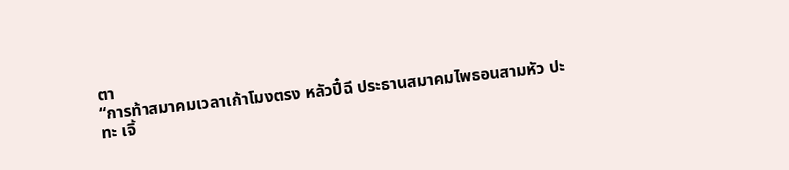ตา
“การท้าสมาคมเวลาเก้าโมงตรง หลัวปี๋ฉี ประธานสมาคมไพธอนสามหัว ปะทะ เจิ้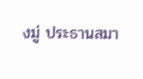งมู่ ประธานสมา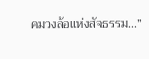คมวงล้อแห่งสัจธรรม...”